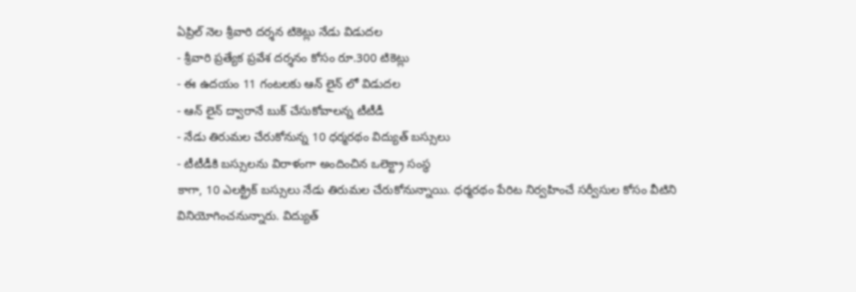ఏప్రిల్ నెల శ్రీవారి దర్శన టికెట్లు నేడు విడుదల
- శ్రీవారి ప్రత్యేక ప్రవేశ దర్శనం కోసం రూ.300 టికెట్లు
- ఈ ఉదయం 11 గంటలకు ఆన్ లైన్ లో విడుదల
- ఆన్ లైన్ ద్వారానే బుక్ చేసుకోవాలన్న టీటీడీ
- నేడు తిరుమల చేరుకోనున్న 10 ధర్మరథం విద్యుత్ బస్సులు
- టీటీడీకి బస్సులను విరాళంగా అందించిన ఒలెక్ట్రా సంస్థ
కాగా, 10 ఎలక్ట్రిక్ బస్సులు నేడు తిరుమల చేరుకోనున్నాయి. ధర్మరథం పేరిట నిర్వహించే సర్వీసుల కోసం వీటిని వినియోగించనున్నారు. విద్యుత్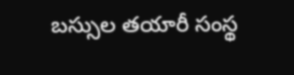బస్సుల తయారీ సంస్థ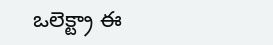ఒలెక్ట్రా ఈ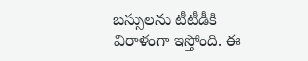బస్సులను టీటీడీకి విరాళంగా ఇస్తోంది. ఈ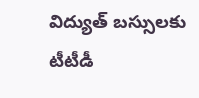విద్యుత్ బస్సులకు టీటీడీ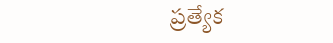ప్రత్యేక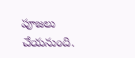పూజలు చేయనుంది.